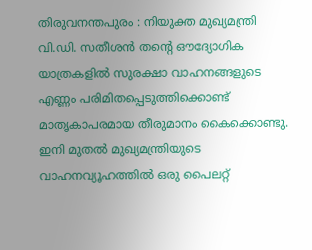തിരുവനന്തപുരം : നിയുക്ത മുഖ്യമന്ത്രി വി.ഡി. സതീശൻ തന്റെ ഔദ്യോഗിക യാത്രകളിൽ സുരക്ഷാ വാഹനങ്ങളുടെ എണ്ണം പരിമിതപ്പെടുത്തിക്കൊണ്ട് മാതൃകാപരമായ തീരുമാനം കൈക്കൊണ്ടു. ഇനി മുതൽ മുഖ്യമന്ത്രിയുടെ വാഹനവ്യൂഹത്തിൽ ഒരു പൈലറ്റ്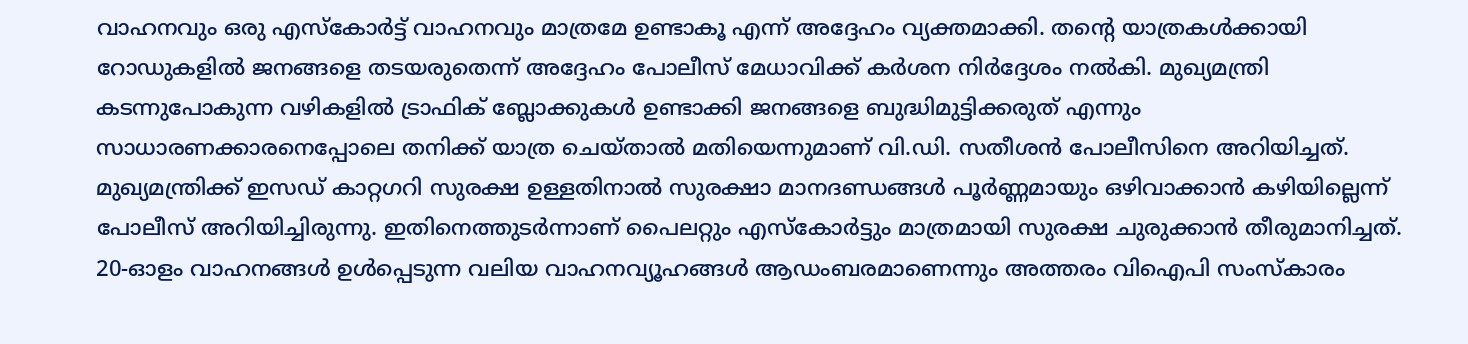വാഹനവും ഒരു എസ്കോർട്ട് വാഹനവും മാത്രമേ ഉണ്ടാകൂ എന്ന് അദ്ദേഹം വ്യക്തമാക്കി. തന്റെ യാത്രകൾക്കായി റോഡുകളിൽ ജനങ്ങളെ തടയരുതെന്ന് അദ്ദേഹം പോലീസ് മേധാവിക്ക് കർശന നിർദ്ദേശം നൽകി. മുഖ്യമന്ത്രി കടന്നുപോകുന്ന വഴികളിൽ ട്രാഫിക് ബ്ലോക്കുകൾ ഉണ്ടാക്കി ജനങ്ങളെ ബുദ്ധിമുട്ടിക്കരുത് എന്നും സാധാരണക്കാരനെപ്പോലെ തനിക്ക് യാത്ര ചെയ്താൽ മതിയെന്നുമാണ് വി.ഡി. സതീശൻ പോലീസിനെ അറിയിച്ചത്.
മുഖ്യമന്ത്രിക്ക് ഇസഡ് കാറ്റഗറി സുരക്ഷ ഉള്ളതിനാൽ സുരക്ഷാ മാനദണ്ഡങ്ങൾ പൂർണ്ണമായും ഒഴിവാക്കാൻ കഴിയില്ലെന്ന് പോലീസ് അറിയിച്ചിരുന്നു. ഇതിനെത്തുടർന്നാണ് പൈലറ്റും എസ്കോർട്ടും മാത്രമായി സുരക്ഷ ചുരുക്കാൻ തീരുമാനിച്ചത്. 20-ഓളം വാഹനങ്ങൾ ഉൾപ്പെടുന്ന വലിയ വാഹനവ്യൂഹങ്ങൾ ആഡംബരമാണെന്നും അത്തരം വിഐപി സംസ്കാരം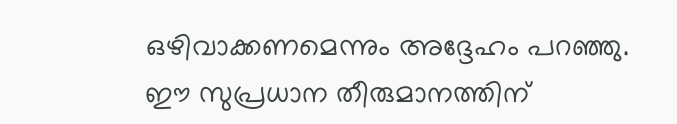ഒഴിവാക്കണമെന്നും അദ്ദേഹം പറഞ്ഞു. ഈ സുപ്രധാന തീരുമാനത്തിന്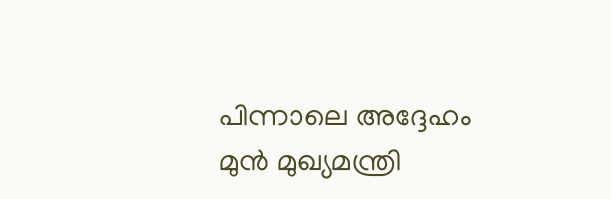പിന്നാലെ അദ്ദേഹം മുൻ മുഖ്യമന്ത്രി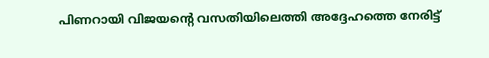പിണറായി വിജയന്റെ വസതിയിലെത്തി അദ്ദേഹത്തെ നേരിട്ട്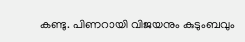കണ്ടു. പിണറായി വിജയനും കുടുംബവും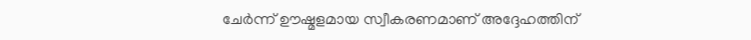ചേർന്ന് ഊഷ്മളമായ സ്വീകരണമാണ് അദ്ദേഹത്തിന്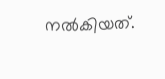നൽകിയത്.